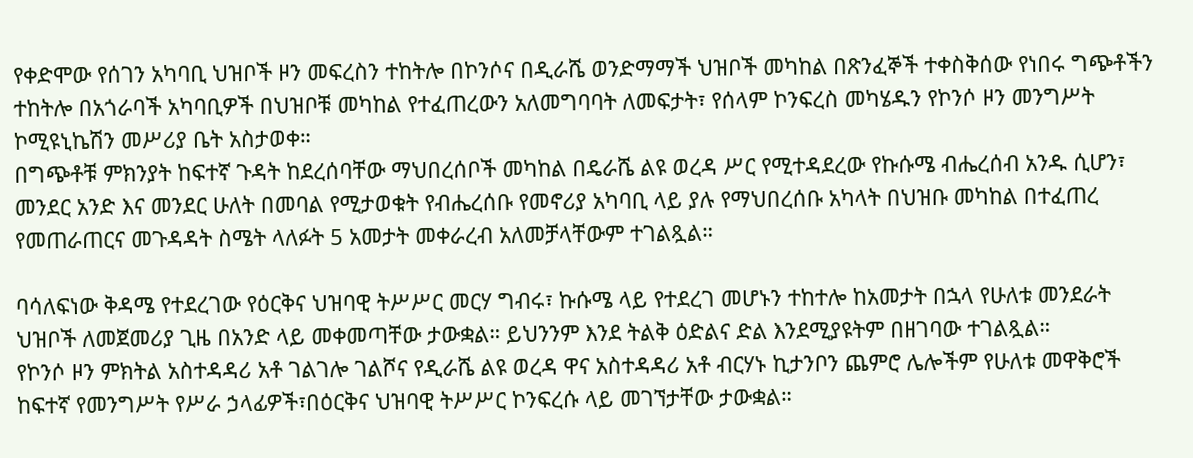የቀድሞው የሰገን አካባቢ ህዝቦች ዞን መፍረስን ተከትሎ በኮንሶና በዲራሼ ወንድማማች ህዝቦች መካከል በጽንፈኞች ተቀስቅሰው የነበሩ ግጭቶችን ተከትሎ በአጎራባች አካባቢዎች በህዝቦቹ መካከል የተፈጠረውን አለመግባባት ለመፍታት፣ የሰላም ኮንፍረስ መካሄዱን የኮንሶ ዞን መንግሥት ኮሚዩኒኬሽን መሥሪያ ቤት አስታወቀ።
በግጭቶቹ ምክንያት ከፍተኛ ጉዳት ከደረሰባቸው ማህበረሰቦች መካከል በዴራሼ ልዩ ወረዳ ሥር የሚተዳደረው የኩሱሜ ብሔረሰብ አንዱ ሲሆን፣ መንደር አንድ እና መንደር ሁለት በመባል የሚታወቁት የብሔረሰቡ የመኖሪያ አካባቢ ላይ ያሉ የማህበረሰቡ አካላት በህዝቡ መካከል በተፈጠረ የመጠራጠርና መጉዳዳት ስሜት ላለፉት 5 አመታት መቀራረብ አለመቻላቸውም ተገልጿል።

ባሳለፍነው ቅዳሜ የተደረገው የዕርቅና ህዝባዊ ትሥሥር መርሃ ግብሩ፣ ኩሱሜ ላይ የተደረገ መሆኑን ተከተሎ ከአመታት በኋላ የሁለቱ መንደራት ህዝቦች ለመጀመሪያ ጊዜ በአንድ ላይ መቀመጣቸው ታውቋል። ይህንንም እንደ ትልቅ ዕድልና ድል እንደሚያዩትም በዘገባው ተገልጿል።
የኮንሶ ዞን ምክትል አስተዳዳሪ አቶ ገልገሎ ገልሾና የዲራሼ ልዩ ወረዳ ዋና አስተዳዳሪ አቶ ብርሃኑ ኪታንቦን ጨምሮ ሌሎችም የሁለቱ መዋቅሮች ከፍተኛ የመንግሥት የሥራ ኃላፊዎች፣በዕርቅና ህዝባዊ ትሥሥር ኮንፍረሱ ላይ መገኘታቸው ታውቋል።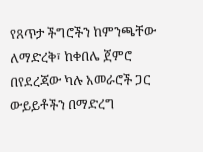የጸጥታ ችግሮችን ከምንጫቸው ለማድረቅ፣ ከቀበሌ ጀምሮ በየደረጃው ካሉ አመራሮች ጋር ውይይቶችን በማድረግ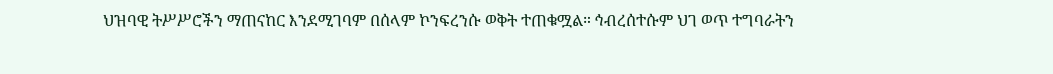ህዝባዊ ትሥሥሮችን ማጠናከር እንደሚገባም በሰላም ኮንፍረንሱ ወቅት ተጠቁሟል። ኅብረሰተሱም ህገ ወጥ ተግባራትን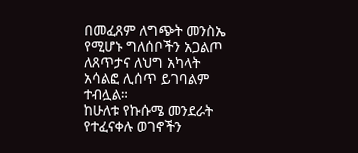በመፈጸም ለግጭት መንስኤ የሚሆኑ ግለሰቦችን አጋልጦ ለጸጥታና ለህግ አካላት አሳልፎ ሊሰጥ ይገባልም ተብሏል።
ከሁለቱ የኩሱሜ መንደራት የተፈናቀሉ ወገኖችን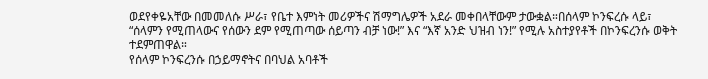ወደየቀዬአቸው በመመለሱ ሥራ፣ የቤተ እምነት መሪዎችና ሽማግሌዎች አደራ መቀበላቸውም ታውቋል።በሰላም ኮንፍረሱ ላይ፣ “ሰላምን የሚጠላውና የሰውን ደም የሚጠጣው ሰይጣን ብቻ ነው!” እና “እኛ አንድ ህዝብ ነን!” የሚሉ አስተያየቶች በኮንፍረንሱ ወቅት ተደምጠዋል።
የሰላም ኮንፍረንሱ በኃይማኖትና በባህል አባቶች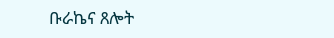ቡራኬና ጸሎት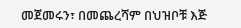መጀመሩን፣ በመጨረሻም በህዝቦቹ እጅ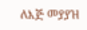ለእጅ መያያዝ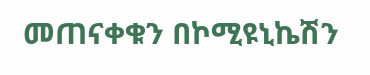መጠናቀቁን በኮሚዩኒኬሽን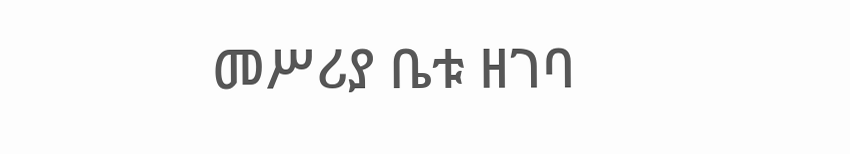መሥሪያ ቤቱ ዘገባ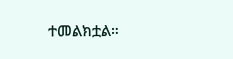ተመልክቷል።